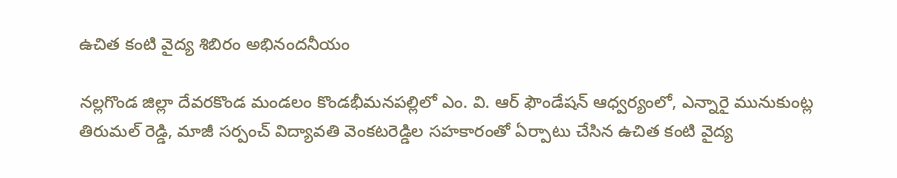ఉచిత కంటి వైద్య శిబిరం అభినందనీయం

నల్లగొండ జిల్లా దేవరకొండ మండలం కొండభీమనపల్లిలో ఎం. వి. ఆర్ ఫౌండేషన్ ఆధ్వర్యంలో, ఎన్నారై మునుకుంట్ల తిరుమల్ రెడ్డి, మాజీ సర్పంచ్ విద్యావతి వెంకటరెడ్డిల సహకారంతో ఏర్పాటు చేసిన ఉచిత కంటి వైద్య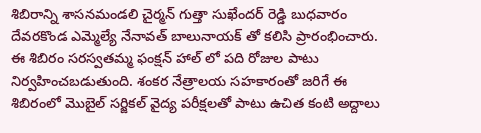శిబిరాన్ని శాసనమండలి చైర్మన్ గుత్తా సుఖేందర్ రెడ్డి బుధవారం దేవరకొండ ఎమ్మెల్యే నేనావత్ బాలునాయక్ తో కలిసి ప్రారంభించారు. ఈ శిబిరం సరస్వతమ్మ ఫంక్షన్ హాల్ లో పది రోజుల పాటు నిర్వహించబడుతుంది. శంకర నేత్రాలయ సహకారంతో జరిగే ఈ శిబిరంలో మొబైల్ సర్జికల్ వైద్య పరీక్షలతో పాటు ఉచిత కంటి అద్దాలు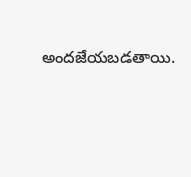అందజేయబడతాయి.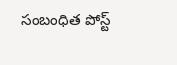సంబంధిత పోస్ట్